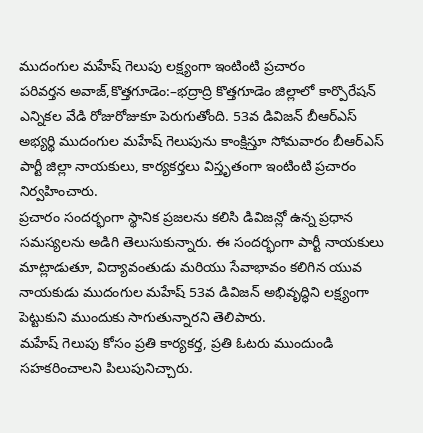ముదంగుల మహేష్ గెలుపు లక్ష్యంగా ఇంటింటి ప్రచారం
పరివర్తన అవాజ్,కొత్తగూడెం:–భద్రాద్రి కొత్తగూడెం జిల్లాలో కార్పొరేషన్ ఎన్నికల వేడి రోజురోజుకూ పెరుగుతోంది. 53వ డివిజన్ బీఆర్ఎస్ అభ్యర్థి ముదంగుల మహేష్ గెలుపును కాంక్షిస్తూ సోమవారం బీఆర్ఎస్ పార్టీ జిల్లా నాయకులు, కార్యకర్తలు విస్తృతంగా ఇంటింటి ప్రచారం నిర్వహించారు.
ప్రచారం సందర్భంగా స్థానిక ప్రజలను కలిసి డివిజన్లో ఉన్న ప్రధాన సమస్యలను అడిగి తెలుసుకున్నారు. ఈ సందర్భంగా పార్టీ నాయకులు మాట్లాడుతూ, విద్యావంతుడు మరియు సేవాభావం కలిగిన యువ నాయకుడు ముదంగుల మహేష్ 53వ డివిజన్ అభివృద్ధిని లక్ష్యంగా పెట్టుకుని ముందుకు సాగుతున్నారని తెలిపారు.
మహేష్ గెలుపు కోసం ప్రతి కార్యకర్త, ప్రతి ఓటరు ముందుండి సహకరించాలని పిలుపునిచ్చారు.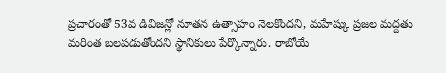ప్రచారంతో 53వ డివిజన్లో నూతన ఉత్సాహం నెలకొందని, మహేష్కు ప్రజల మద్దతు మరింత బలపడుతోందని స్థానికులు పేర్కొన్నారు. రాబోయే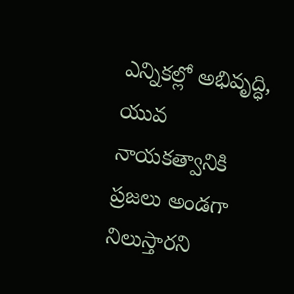ఎన్నికల్లో అభివృద్ధి, యువ నాయకత్వానికి ప్రజలు అండగా నిలుస్తారని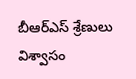బీఆర్ఎస్ శ్రేణులు విశ్వాసం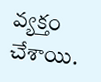వ్యక్తం చేశాయి.